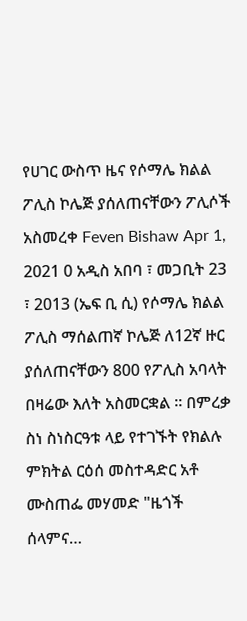የሀገር ውስጥ ዜና የሶማሌ ክልል ፖሊስ ኮሌጅ ያሰለጠናቸውን ፖሊሶች አስመረቀ Feven Bishaw Apr 1, 2021 0 አዲስ አበባ ፣ መጋቢት 23 ፣ 2013 (ኤፍ ቢ ሲ) የሶማሌ ክልል ፖሊስ ማሰልጠኛ ኮሌጅ ለ12ኛ ዙር ያሰለጠናቸውን 800 የፖሊስ አባላት በዛሬው እለት አስመርቋል ፡፡ በምረቃ ስነ ስነስርዓቱ ላይ የተገኙት የክልሉ ምክትል ርዕሰ መስተዳድር አቶ ሙስጠፌ መሃመድ "ዜጎች ሰላምና…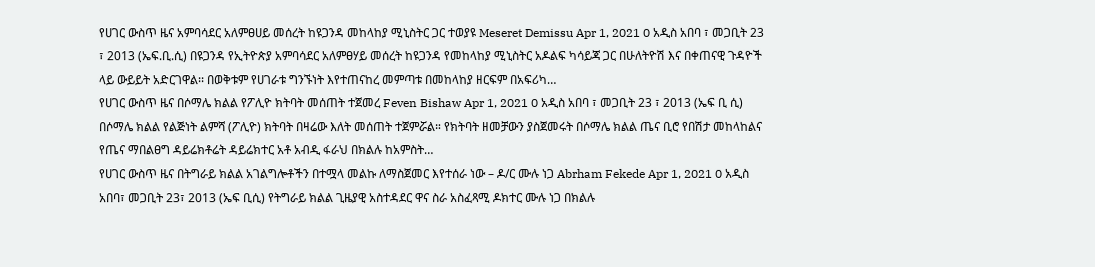የሀገር ውስጥ ዜና አምባሳደር አለምፀሀይ መሰረት ከዩጋንዳ መከላከያ ሚኒስትር ጋር ተወያዩ Meseret Demissu Apr 1, 2021 0 አዲስ አበባ ፣ መጋቢት 23 ፣ 2013 (ኤፍ.ቢ.ሲ) በዩጋንዳ የኢትዮጵያ አምባሳደር አለምፀሃይ መሰረት ከዩጋንዳ የመከላከያ ሚኒስትር አዶልፍ ካሳይጃ ጋር በሁለትዮሽ እና በቀጠናዊ ጉዳዮች ላይ ውይይት አድርገዋል፡፡ በወቅቱም የሀገራቱ ግንኙነት እየተጠናከረ መምጣቱ በመከላከያ ዘርፍም በአፍሪካ…
የሀገር ውስጥ ዜና በሶማሌ ክልል የፖሊዮ ክትባት መሰጠት ተጀመረ Feven Bishaw Apr 1, 2021 0 አዲስ አበባ ፣ መጋቢት 23 ፣ 2013 (ኤፍ ቢ ሲ) በሶማሌ ክልል የልጅነት ልምሻ (ፖሊዮ) ክትባት በዛሬው እለት መሰጠት ተጀምሯል። የክትባት ዘመቻውን ያስጀመሩት በሶማሌ ክልል ጤና ቢሮ የበሽታ መከላከልና የጤና ማበልፀግ ዳይሬክቶሬት ዳይሬክተር አቶ አብዲ ፋራህ በክልሉ ከአምስት…
የሀገር ውስጥ ዜና በትግራይ ክልል አገልግሎቶችን በተሟላ መልኩ ለማስጀመር እየተሰራ ነው – ዶ/ር ሙሉ ነጋ Abrham Fekede Apr 1, 2021 0 አዲስ አበባ፣ መጋቢት 23፣ 2013 (ኤፍ ቢሲ) የትግራይ ክልል ጊዜያዊ አስተዳደር ዋና ስራ አስፈጻሚ ዶክተር ሙሉ ነጋ በክልሉ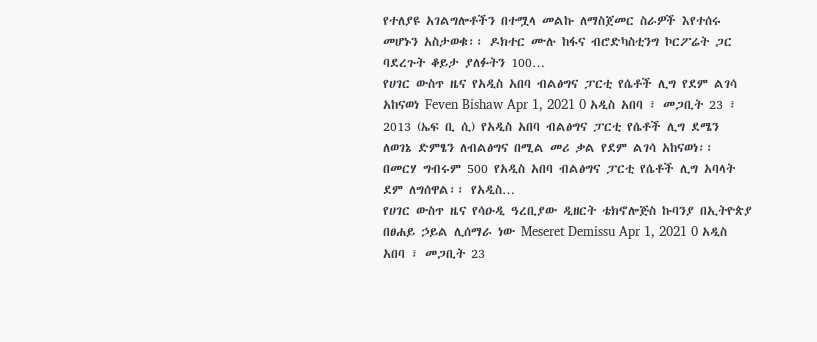የተለያዩ አገልግሎቶችን በተሟላ መልኩ ለማስጀመር ስራዎች እየተሰሩ መሆኑን አስታወቁ፡፡ ዶክተር ሙሉ ከፋና ብሮድካስቲንግ ኮርፖሬት ጋር ባደረጉት ቆይታ ያለፉትን 100…
የሀገር ውስጥ ዜና የአዲስ አበባ ብልፅግና ፓርቲ የሴቶች ሊግ የደም ልገሳ አከናወነ Feven Bishaw Apr 1, 2021 0 አዲስ አበባ ፣ መጋቢት 23 ፣ 2013 (ኤፍ ቢ ሲ) የአዲስ አበባ ብልፅግና ፓርቲ የሴቶች ሊግ ደሜን ለወገኔ ድምፄን ለብልፅግና በሚል መሪ ቃል የደም ልገሳ አከናወነ፡፡ በመርሃ ግብሩም 500 የአዲስ አበባ ብልፅግና ፓርቲ የሴቶች ሊግ አባላት ደም ለግሰዋል፡፡ የአዲስ…
የሀገር ውስጥ ዜና የሳዑዲ ዓረቢያው ዲዘርት ቴክኖሎጅስ ኩባንያ በኢትዮጵያ በፀሐይ ኃይል ሊሰማራ ነው Meseret Demissu Apr 1, 2021 0 አዲስ አበባ ፣ መጋቢት 23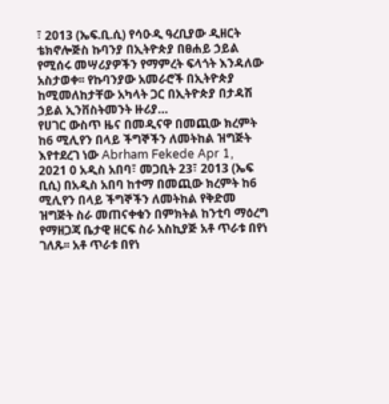፣ 2013 (ኤፍ.ቢ.ሲ) የሳዑዲ ዓረቢያው ዲዘርት ቴክኖሎጅስ ኩባንያ በኢትዮጵያ በፀሐይ ኃይል የሚሰሩ መሣሪያዎችን የማምረት ፍላጎት እንዳለው አስታወቀ፡፡ የኩባንያው አመራሮች በኢትዮጵያ ከሚመለከታቸው አካላት ጋር በኢትዮጵያ በታዳሽ ኃይል ኢንቨስትመንት ዙሪያ…
የሀገር ውስጥ ዜና በመዲናዋ በመጪው ክረምት ከ6 ሚሊየን በላይ ችግኞችን ለመትከል ዝግጅት እየተደረገ ነው Abrham Fekede Apr 1, 2021 0 አዲስ አበባ፣ መጋቢት 23፣ 2013 (ኤፍ ቢሲ) በአዲስ አበባ ከተማ በመጪው ክረምት ከ6 ሚሊየን በላይ ችግኞችን ለመትከል የቅድመ ዝግጅት ስራ መጠናቀቁን በምክትል ከንቲባ ማዕረግ የማዘጋጃ ቤታዊ ዘርፍ ስራ አስኪያጅ አቶ ጥራቱ በየነ ገለጹ፡፡ አቶ ጥራቱ በየነ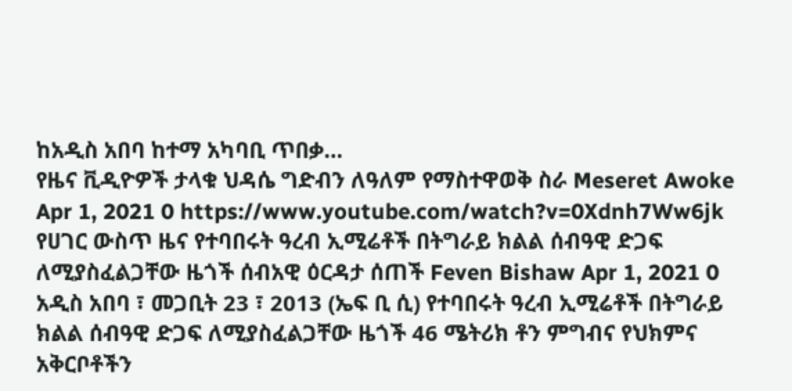ከአዲስ አበባ ከተማ አካባቢ ጥበቃ…
የዜና ቪዲዮዎች ታላቁ ህዳሴ ግድብን ለዓለም የማስተዋወቅ ስራ Meseret Awoke Apr 1, 2021 0 https://www.youtube.com/watch?v=0Xdnh7Ww6jk
የሀገር ውስጥ ዜና የተባበሩት ዓረብ ኢሚሬቶች በትግራይ ክልል ሰብዓዊ ድጋፍ ለሚያስፈልጋቸው ዜጎች ሰብአዊ ዕርዳታ ሰጠች Feven Bishaw Apr 1, 2021 0 አዲስ አበባ ፣ መጋቢት 23 ፣ 2013 (ኤፍ ቢ ሲ) የተባበሩት ዓረብ ኢሚሬቶች በትግራይ ክልል ሰብዓዊ ድጋፍ ለሚያስፈልጋቸው ዜጎች 46 ሜትሪክ ቶን ምግብና የህክምና አቅርቦቶችን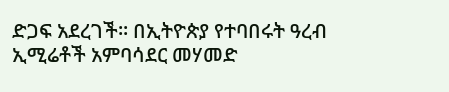ድጋፍ አደረገች፡፡ በኢትዮጵያ የተባበሩት ዓረብ ኢሚሬቶች አምባሳደር መሃመድ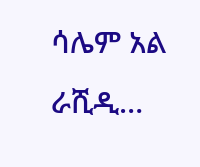ሳሌም አል ራሺዲ…